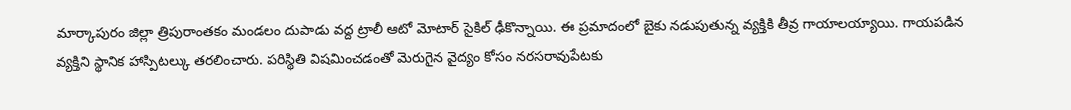మార్కాపురం జిల్లా త్రిపురాంతకం మండలం దుపాడు వద్ద ట్రాలీ ఆటో మోటార్ సైకిల్ ఢీకొన్నాయి. ఈ ప్రమాదంలో బైకు నడుపుతున్న వ్యక్తికి తీవ్ర గాయాలయ్యాయి. గాయపడిన వ్యక్తిని స్థానిక హాస్పిటల్కు తరలించారు. పరిస్థితి విషమించడంతో మెరుగైన వైద్యం కోసం నరసరావుపేటకు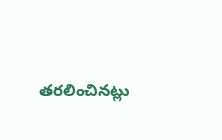తరలించినట్లు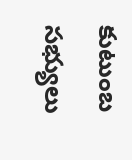కుటుంబ సభ్యులు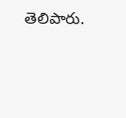తెలిపారు.